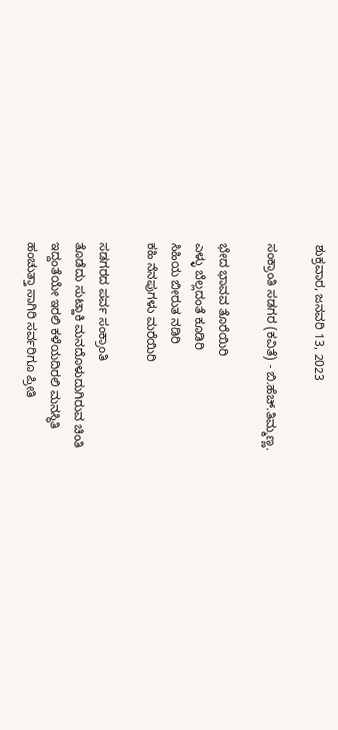ಶುಕ್ರವಾರ, ಜನವರಿ 13, 2023

ಸಂಕ್ರಾಂತಿ ಸಡಗರ (ಕವಿತೆ) - ಬಿ.ಹೆಚ್.ತಿಮ್ಮಣ್ಣ.

ಭೇದ ಭಾವವ ತೊರೆಯಿರಿ
ಎಳ್ಳು ಬೆಲ್ಲದಂತೆ ಕೂಡಿರಿ
ಸಿಹಿಯ ಬೀರುತ ನಡಿರಿ
ಕಹಿ ನೆನಪುಗಳು ಮರೆಯಿರಿ

ಸಡಗರದ ಪರ್ವ ಸಂಕ್ರಾಂತಿ
ತೊಡೆದು ಸುಟ್ಹಾಕಿ ಮನದೊಳುದುಗಿರುವ ಚಿಂತಿ
ಇದ್ದಂತೆಯೇ ಇರಲಿ ಕಳೆಯದಿರಲಿ ಮನಸ್ಥಿತಿ
ಹಂಚುತ್ತಾ ಸಾಗಿರಿ ಸರ್ವರಿಗೂ ಪ್ರೀತಿ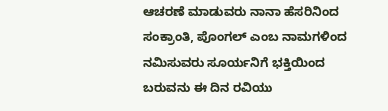ಆಚರಣೆ ಮಾಡುವರು ನಾನಾ ಹೆಸರಿನಿಂದ
ಸಂಕ್ರಾಂತಿ, ಪೊಂಗಲ್ ಎಂಬ ನಾಮಗಳಿಂದ
ನಮಿಸುವರು ಸೂರ್ಯನಿಗೆ ಭಕ್ತಿಯಿಂದ
ಬರುವನು ಈ ದಿನ ರವಿಯು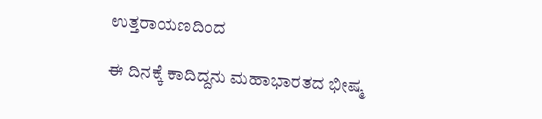ಉತ್ತರಾಯಣದಿಂದ

ಈ ದಿನಕ್ಕೆ ಕಾದಿದ್ದನು ಮಹಾಭಾರತದ ಭೀಷ್ಮ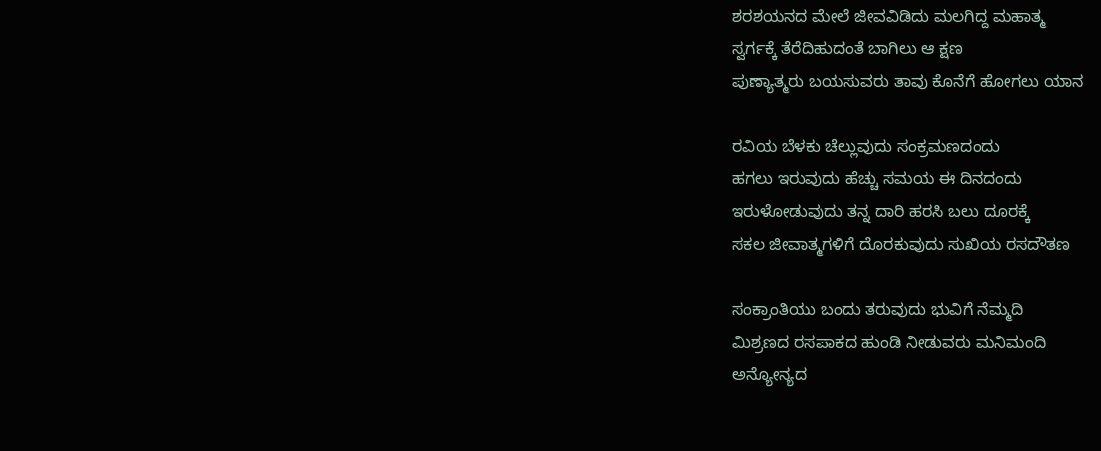ಶರಶಯನದ ಮೇಲೆ ಜೀವವಿಡಿದು ಮಲಗಿದ್ದ ಮಹಾತ್ಮ
ಸ್ವರ್ಗಕ್ಕೆ ತೆರೆದಿಹುದಂತೆ ಬಾಗಿಲು ಆ ಕ್ಷಣ
ಪುಣ್ಯಾತ್ಮರು ಬಯಸುವರು ತಾವು ಕೊನೆಗೆ ಹೋಗಲು ಯಾನ

ರವಿಯ ಬೆಳಕು ಚೆಲ್ಲುವುದು ಸಂಕ್ರಮಣದಂದು
ಹಗಲು ಇರುವುದು ಹೆಚ್ಚು ಸಮಯ ಈ ದಿನದಂದು
ಇರುಳೋಡುವುದು ತನ್ನ ದಾರಿ ಹರಸಿ ಬಲು ದೂರಕ್ಕೆ
ಸಕಲ ಜೀವಾತ್ಮಗಳಿಗೆ ದೊರಕುವುದು ಸುಖಿಯ ರಸದೌತಣ

ಸಂಕ್ರಾಂತಿಯು ಬಂದು ತರುವುದು ಭುವಿಗೆ ನೆಮ್ಮದಿ
ಮಿಶ್ರಣದ ರಸಪಾಕದ ಹುಂಡಿ ನೀಡುವರು ಮನಿಮಂದಿ
ಅನ್ಯೋನ್ಯದ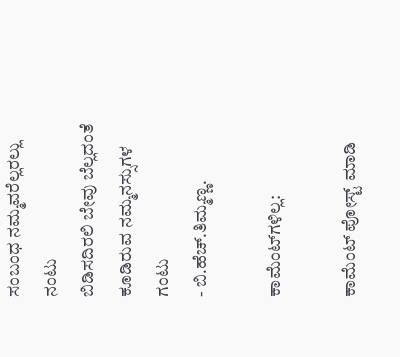ಸಂಬಂಧ ನಮ್ಮವರೆಲ್ಲರಲ್ಲು ನಂಟು
ಬಿಡಿಸದಿರಲಿ ಬೇವು ಬೆಲ್ಲದಂತೆ ಕೂಡಿರುವ ನಮ್ಮನಸ್ಸುಗಳ ಗಂಟು
- ಬಿ.ಹೆಚ್.ತಿಮ್ಮಣ್ಣ.

ಕಾಮೆಂಟ್‌ಗಳಿಲ್ಲ:

ಕಾಮೆಂಟ್‌‌ ಪೋಸ್ಟ್‌ ಮಾಡಿ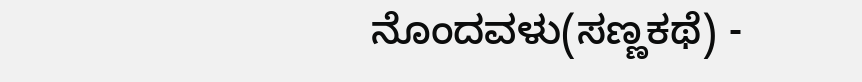ನೊಂದವಳು(ಸಣ್ಣಕಥೆ) -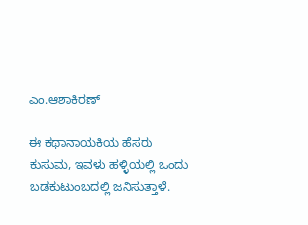ಎಂ.ಆಶಾಕಿರಣ್

ಈ ಕಥಾನಾಯಕಿಯ ಹೆಸರು ಕುಸುಮ, ಇವಳು ಹಳ್ಳಿಯಲ್ಲಿ ಒಂದು ಬಡಕುಟುಂಬದಲ್ಲಿ ಜನಿಸುತ್ತಾಳೆ.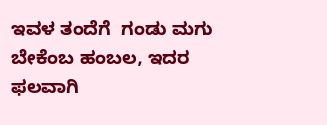ಇವಳ ತಂದೆಗೆ  ಗಂಡು ಮಗು ಬೇಕೆಂಬ ಹಂಬಲ, ಇದರ ಫಲವಾಗಿ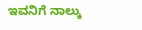ಇವನಿಗೆ ನಾಲ್ಕು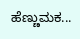ಹೆಣ್ಣುಮಕ...